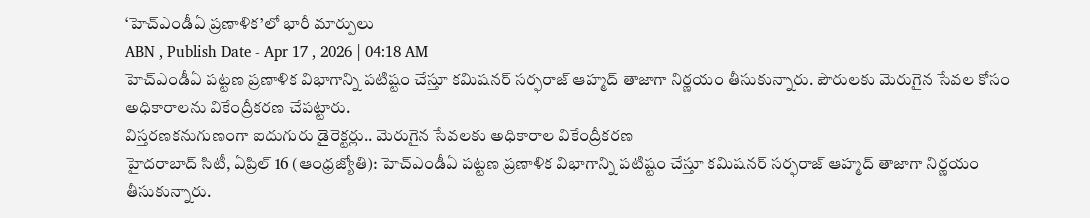‘హెచ్ఎండీఏ ప్రణాళిక’లో భారీ మార్పులు
ABN , Publish Date - Apr 17 , 2026 | 04:18 AM
హెచ్ఎండీఏ పట్టణ ప్రణాళిక విభాగాన్ని పటిష్టం చేస్తూ కమిషనర్ సర్ఫరాజ్ ఆహ్మద్ తాజాగా నిర్ణయం తీసుకున్నారు. పౌరులకు మెరుగైన సేవల కోసం అధికారాలను వికేంద్రీకరణ చేపట్టారు.
విస్తరణకనుగుణంగా ఐదుగురు డైరెక్టర్లు.. మెరుగైన సేవలకు అధికారాల వికేంద్రీకరణ
హైదరాబాద్ సిటీ, ఏప్రిల్ 16 (ఆంధ్రజ్యోతి): హెచ్ఎండీఏ పట్టణ ప్రణాళిక విభాగాన్ని పటిష్టం చేస్తూ కమిషనర్ సర్ఫరాజ్ ఆహ్మద్ తాజాగా నిర్ణయం తీసుకున్నారు.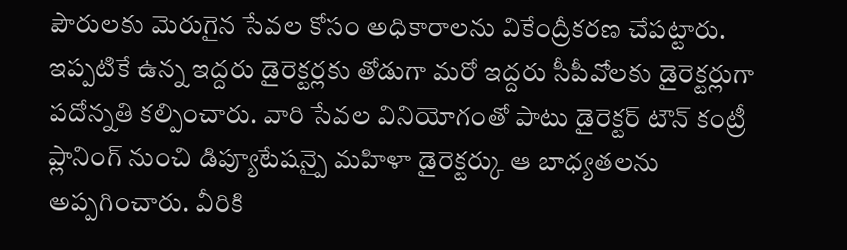పౌరులకు మెరుగైన సేవల కోసం అధికారాలను వికేంద్రీకరణ చేపట్టారు. ఇప్పటికే ఉన్న ఇద్దరు డైరెక్టర్లకు తోడుగా మరో ఇద్దరు సీపీవోలకు డైరెక్టర్లుగా పదోన్నతి కల్పించారు. వారి సేవల వినియోగంతో పాటు డైరెక్టర్ టౌన్ కంట్రీ ప్లానింగ్ నుంచి డిప్యూటేషన్పై మహిళా డైరెక్టర్కు ఆ బాధ్యతలను అప్పగించారు. వీరికి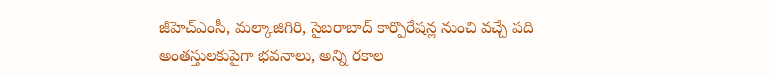జీహెచ్ఎంసీ, మల్కాజిగిరి, సైబరాబాద్ కార్పొరేషన్ల నుంచి వచ్చే పది అంతస్తులకుపైగా భవనాలు, అన్ని రకాల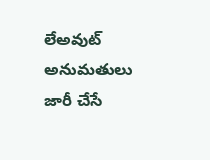లేఅవుట్ అనుమతులు జారీ చేసే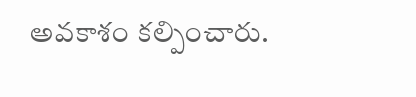అవకాశం కల్పించారు.